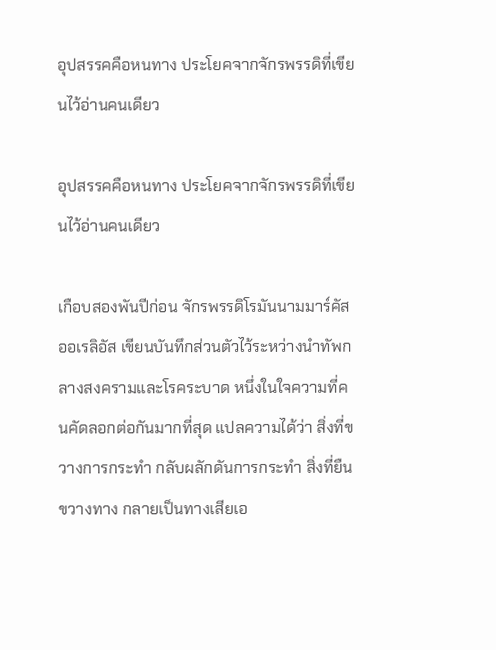อุปสรรคคือหนทาง ประโยคจากจักรพรรดิที่เขียนไว้อ่านคนเดียว

อุปสรรคคือหนทาง ประโยคจากจักรพรรดิที่เขียนไว้อ่านคนเดียว

เกือบสองพันปีก่อน จักรพรรดิโรมันนามมาร์คัส ออเรลิอัส เขียนบันทึกส่วนตัวไว้ระหว่างนำทัพกลางสงครามและโรคระบาด หนึ่งในใจความที่คนคัดลอกต่อกันมากที่สุด แปลความได้ว่า สิ่งที่ขวางการกระทำ กลับผลักดันการกระทำ สิ่งที่ยืนขวางทาง กลายเป็นทางเสียเอ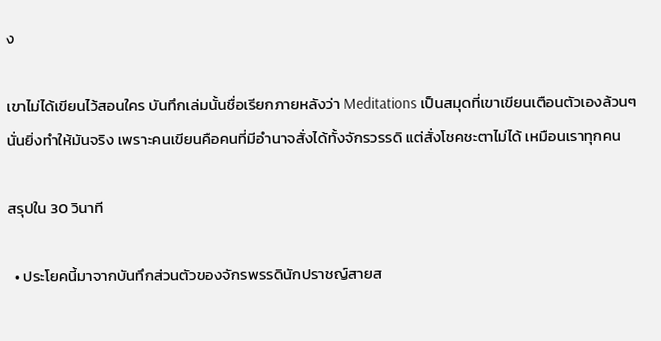ง

เขาไม่ได้เขียนไว้สอนใคร บันทึกเล่มนั้นชื่อเรียกภายหลังว่า Meditations เป็นสมุดที่เขาเขียนเตือนตัวเองล้วนๆ นั่นยิ่งทำให้มันจริง เพราะคนเขียนคือคนที่มีอำนาจสั่งได้ทั้งจักรวรรดิ แต่สั่งโชคชะตาไม่ได้ เหมือนเราทุกคน

สรุปใน 30 วินาที

  • ประโยคนี้มาจากบันทึกส่วนตัวของจักรพรรดินักปราชญ์สายส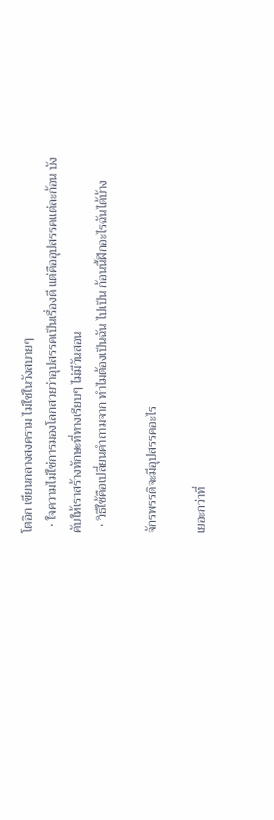โตอิก เขียนกลางสงคราม ไม่ใช่ในวังสบายๆ
  • ใจความไม่ใช่การมองโลกสวยว่าอุปสรรคเป็นเรื่องดี แต่คืออุปสรรคแต่ละก้อน บังคับให้เราสร้างทักษะที่ทางเรียบๆ ไม่มีวันสอน
  • วิธีใช้คือเปลี่ยนคำถามจาก ทำไมต้องเป็นฉัน ไปเป็น ก้อนนี้ฝึกอะไรฉันได้บ้าง

จักรพรรดิจะมีอุปสรรคอะไร

เยอะกว่าที่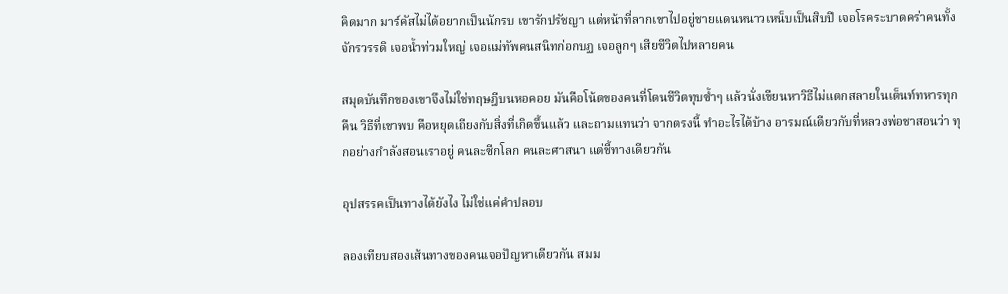คิดมาก มาร์คัสไม่ได้อยากเป็นนักรบ เขารักปรัชญา แต่หน้าที่ลากเขาไปอยู่ชายแดนหนาวเหน็บเป็นสิบปี เจอโรคระบาดคร่าคนทั้งจักรวรรดิ เจอน้ำท่วมใหญ่ เจอแม่ทัพคนสนิทก่อกบฏ เจอลูกๆ เสียชีวิตไปหลายคน

สมุดบันทึกของเขาจึงไม่ใช่ทฤษฎีบนหอคอย มันคือโน้ตของคนที่โดนชีวิตทุบซ้ำๆ แล้วนั่งเขียนหาวิธีไม่แตกสลายในเต็นท์ทหารทุกคืน วิธีที่เขาพบ คือหยุดเถียงกับสิ่งที่เกิดขึ้นแล้ว และถามแทนว่า จากตรงนี้ ทำอะไรได้บ้าง อารมณ์เดียวกับที่หลวงพ่อชาสอนว่า ทุกอย่างกำลังสอนเราอยู่ คนละซีกโลก คนละศาสนา แต่ชี้ทางเดียวกัน

อุปสรรคเป็นทางได้ยังไง ไม่ใช่แค่คำปลอบ

ลองเทียบสองเส้นทางของคนเจอปัญหาเดียวกัน สมม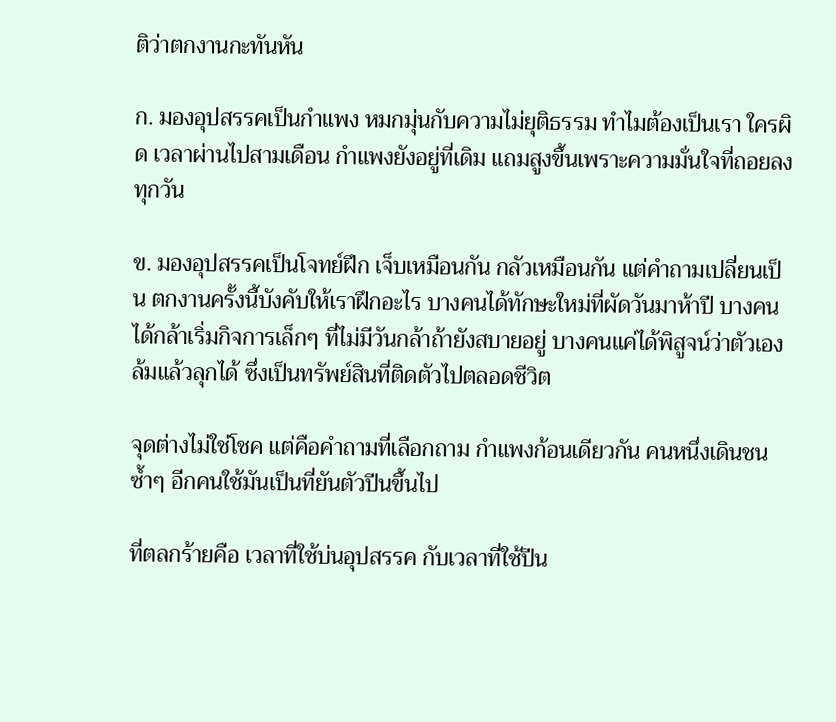ติว่าตกงานกะทันหัน

ก. มองอุปสรรคเป็นกำแพง หมกมุ่นกับความไม่ยุติธรรม ทำไมต้องเป็นเรา ใครผิด เวลาผ่านไปสามเดือน กำแพงยังอยู่ที่เดิม แถมสูงขึ้นเพราะความมั่นใจที่ถอยลงทุกวัน

ข. มองอุปสรรคเป็นโจทย์ฝึก เจ็บเหมือนกัน กลัวเหมือนกัน แต่คำถามเปลี่ยนเป็น ตกงานครั้งนี้บังคับให้เราฝึกอะไร บางคนได้ทักษะใหม่ที่ผัดวันมาห้าปี บางคนได้กล้าเริ่มกิจการเล็กๆ ที่ไม่มีวันกล้าถ้ายังสบายอยู่ บางคนแค่ได้พิสูจน์ว่าตัวเองล้มแล้วลุกได้ ซึ่งเป็นทรัพย์สินที่ติดตัวไปตลอดชีวิต

จุดต่างไม่ใช่โชค แต่คือคำถามที่เลือกถาม กำแพงก้อนเดียวกัน คนหนึ่งเดินชนซ้ำๆ อีกคนใช้มันเป็นที่ยันตัวปีนขึ้นไป

ที่ตลกร้ายคือ เวลาที่ใช้บ่นอุปสรรค กับเวลาที่ใช้ปีน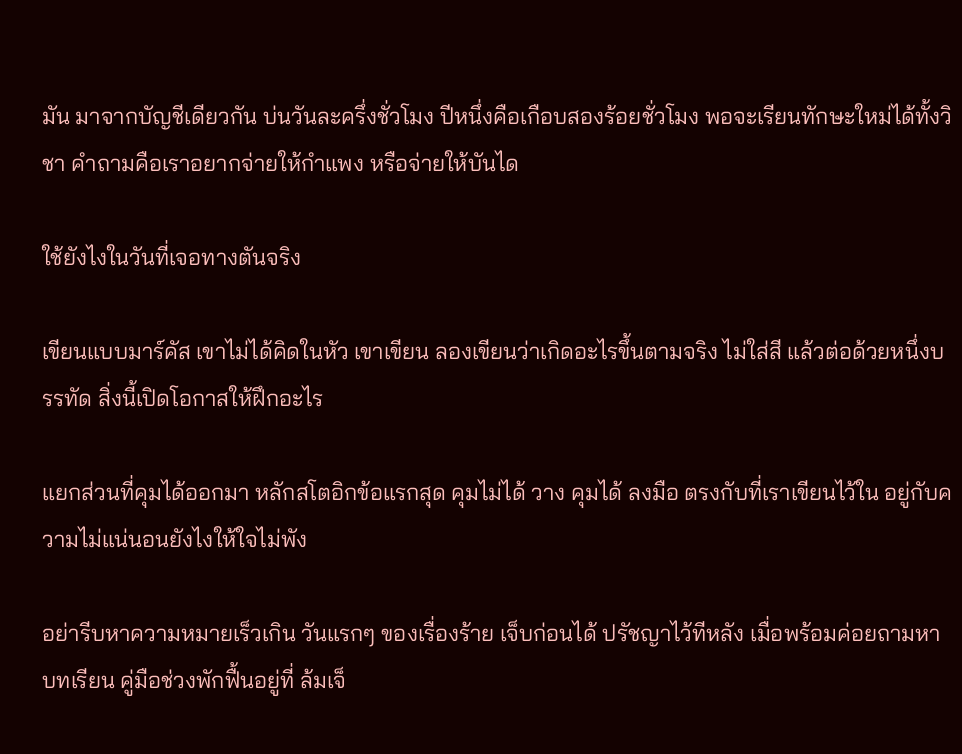มัน มาจากบัญชีเดียวกัน บ่นวันละครึ่งชั่วโมง ปีหนึ่งคือเกือบสองร้อยชั่วโมง พอจะเรียนทักษะใหม่ได้ทั้งวิชา คำถามคือเราอยากจ่ายให้กำแพง หรือจ่ายให้บันได

ใช้ยังไงในวันที่เจอทางตันจริง

เขียนแบบมาร์คัส เขาไม่ได้คิดในหัว เขาเขียน ลองเขียนว่าเกิดอะไรขึ้นตามจริง ไม่ใส่สี แล้วต่อด้วยหนึ่งบรรทัด สิ่งนี้เปิดโอกาสให้ฝึกอะไร

แยกส่วนที่คุมได้ออกมา หลักสโตอิกข้อแรกสุด คุมไม่ได้ วาง คุมได้ ลงมือ ตรงกับที่เราเขียนไว้ใน อยู่กับความไม่แน่นอนยังไงให้ใจไม่พัง

อย่ารีบหาความหมายเร็วเกิน วันแรกๆ ของเรื่องร้าย เจ็บก่อนได้ ปรัชญาไว้ทีหลัง เมื่อพร้อมค่อยถามหาบทเรียน คู่มือช่วงพักฟื้นอยู่ที่ ล้มเจ็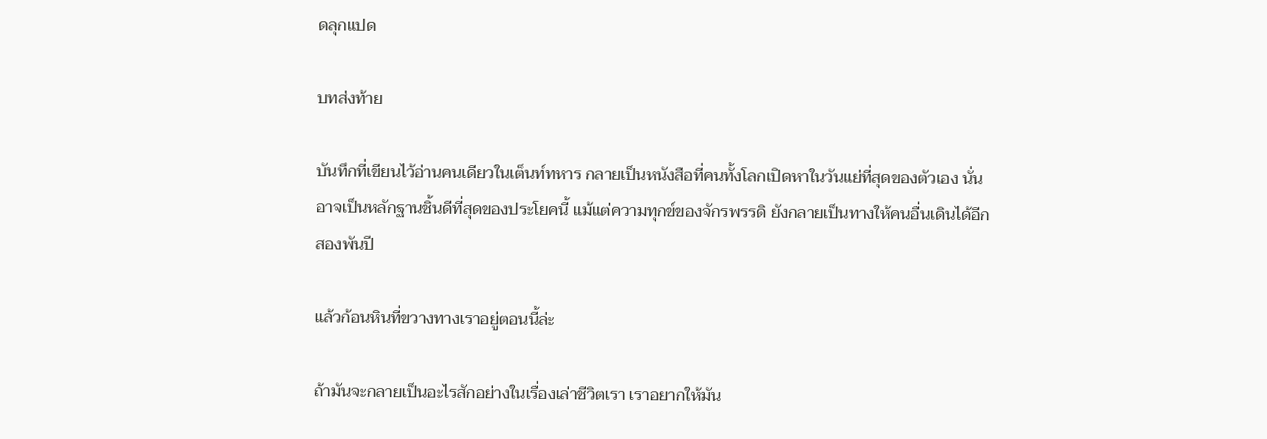ดลุกแปด

บทส่งท้าย

บันทึกที่เขียนไว้อ่านคนเดียวในเต็นท์ทหาร กลายเป็นหนังสือที่คนทั้งโลกเปิดหาในวันแย่ที่สุดของตัวเอง นั่นอาจเป็นหลักฐานชิ้นดีที่สุดของประโยคนี้ แม้แต่ความทุกข์ของจักรพรรดิ ยังกลายเป็นทางให้คนอื่นเดินได้อีกสองพันปี

แล้วก้อนหินที่ขวางทางเราอยู่ตอนนี้ล่ะ

ถ้ามันจะกลายเป็นอะไรสักอย่างในเรื่องเล่าชีวิตเรา เราอยากให้มัน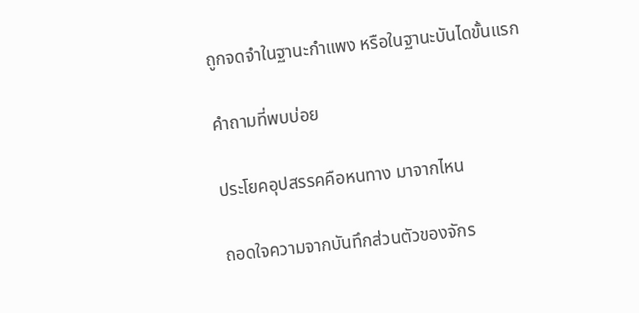ถูกจดจำในฐานะกำแพง หรือในฐานะบันไดขั้นแรก

คำถามที่พบบ่อย

ประโยคอุปสรรคคือหนทาง มาจากไหน

ถอดใจความจากบันทึกส่วนตัวของจักร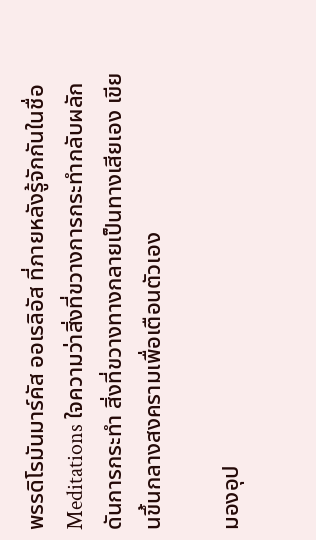พรรดิโรมันมาร์คัส ออเรลิอัส ที่ภายหลังรู้จักกันในชื่อ Meditations ใจความว่าสิ่งที่ขวางการกระทำกลับผลักดันการกระทำ สิ่งที่ขวางทางกลายเป็นทางเสียเอง เขียนขึ้นกลางสงครามเพื่อเตือนตัวเอง

มองอุป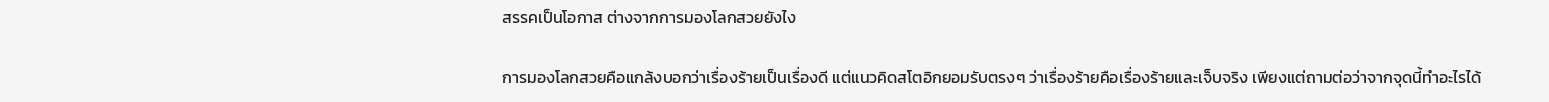สรรคเป็นโอกาส ต่างจากการมองโลกสวยยังไง

การมองโลกสวยคือแกล้งบอกว่าเรื่องร้ายเป็นเรื่องดี แต่แนวคิดสโตอิกยอมรับตรงๆ ว่าเรื่องร้ายคือเรื่องร้ายและเจ็บจริง เพียงแต่ถามต่อว่าจากจุดนี้ทำอะไรได้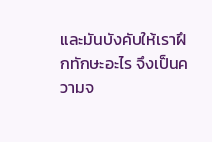และมันบังคับให้เราฝึกทักษะอะไร จึงเป็นความจ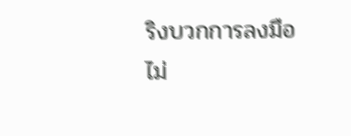ริงบวกการลงมือ ไม่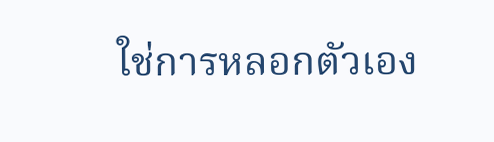ใช่การหลอกตัวเอง